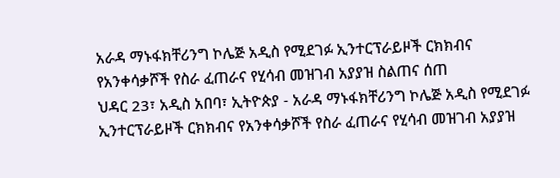አራዳ ማኑፋክቸሪንግ ኮሌጅ አዲስ የሚደገፉ ኢንተርፕራይዞች ርክክብና የአንቀሳቃሾች የስራ ፈጠራና የሂሳብ መዝገብ አያያዝ ስልጠና ሰጠ
ህዳር 23፣ አዲስ አበባ፣ ኢትዮጵያ - አራዳ ማኑፋክቸሪንግ ኮሌጅ አዲስ የሚደገፉ ኢንተርፕራይዞች ርክክብና የአንቀሳቃሾች የስራ ፈጠራና የሂሳብ መዝገብ አያያዝ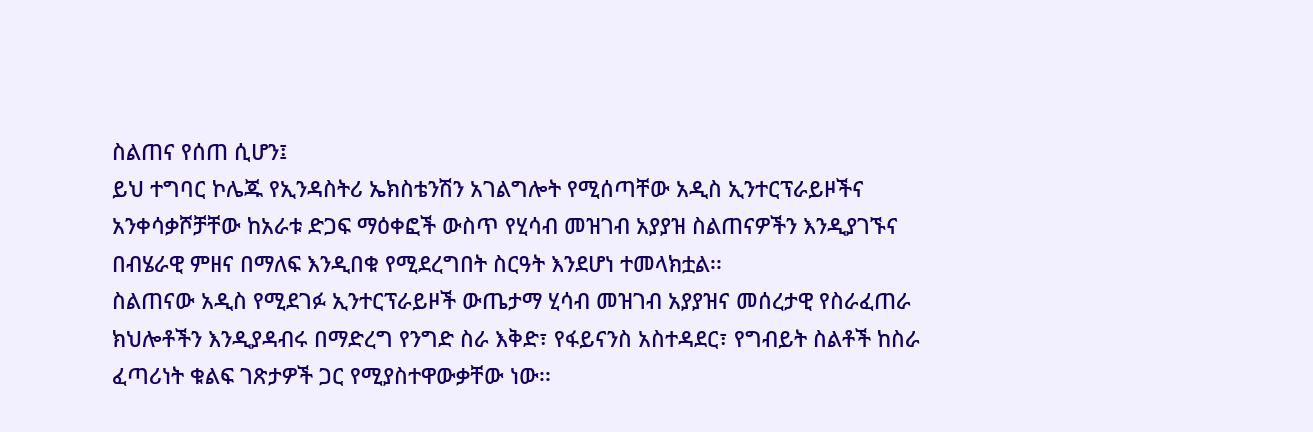ስልጠና የሰጠ ሲሆን፤
ይህ ተግባር ኮሌጁ የኢንዳስትሪ ኤክስቴንሽን አገልግሎት የሚሰጣቸው አዲስ ኢንተርፕራይዞችና አንቀሳቃሾቻቸው ከአራቱ ድጋፍ ማዕቀፎች ውስጥ የሂሳብ መዝገብ አያያዝ ስልጠናዎችን እንዲያገኙና በብሄራዊ ምዘና በማለፍ እንዲበቁ የሚደረግበት ስርዓት እንደሆነ ተመላክቷል፡፡
ስልጠናው አዲስ የሚደገፉ ኢንተርፕራይዞች ውጤታማ ሂሳብ መዝገብ አያያዝና መሰረታዊ የስራፈጠራ ክህሎቶችን እንዲያዳብሩ በማድረግ የንግድ ስራ እቅድ፣ የፋይናንስ አስተዳደር፣ የግብይት ስልቶች ከስራ ፈጣሪነት ቁልፍ ገጽታዎች ጋር የሚያስተዋውቃቸው ነው፡፡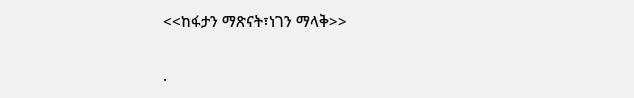<<ከፋታን ማጽናት፣ነገን ማላቅ>>

.